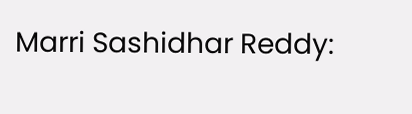Marri Sashidhar Reddy: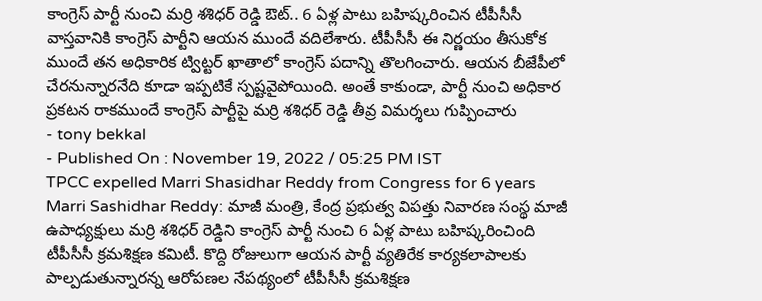కాంగ్రెస్ పార్టీ నుంచి మర్రి శశిధర్ రెడ్డి ఔట్.. 6 ఏళ్ల పాటు బహిష్కరించిన టీపీసీసీ
వాస్తవానికి కాంగ్రెస్ పార్టీని ఆయన ముందే వదిలేశారు. టీపీసీసీ ఈ నిర్ణయం తీసుకోక ముందే తన అధికారిక ట్విట్టర్ ఖాతాలో కాంగ్రెస్ పదాన్ని తొలగించారు. ఆయన బీజేపీలో చేరనున్నారనేది కూడా ఇప్పటికే స్పష్టవైపోయింది. అంతే కాకుండా, పార్టీ నుంచి అధికార ప్రకటన రాకముందే కాంగ్రెస్ పార్టీపై మర్రి శశిధర్ రెడ్డి తీవ్ర విమర్శలు గుప్పించారు
- tony bekkal
- Published On : November 19, 2022 / 05:25 PM IST
TPCC expelled Marri Shasidhar Reddy from Congress for 6 years
Marri Sashidhar Reddy: మాజీ మంత్రి, కేంద్ర ప్రభుత్వ విపత్తు నివారణ సంస్థ మాజీ ఉపాధ్యక్షులు మర్రి శశిధర్ రెడ్డిని కాంగ్రెస్ పార్టీ నుంచి 6 ఏళ్ల పాటు బహిష్కరించింది టీపీసీసీ క్రమశిక్షణ కమిటీ. కొద్ది రోజులుగా ఆయన పార్టీ వ్యతిరేక కార్యకలాపాలకు పాల్పడుతున్నారన్న ఆరోపణల నేపథ్యంలో టీపీసీసీ క్రమశిక్షణ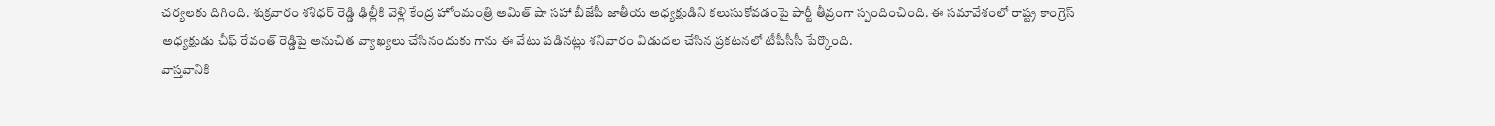చర్యలకు దిగింది. శుక్రవారం శశిధర్ రెడ్డి ఢిల్లీకి వెళ్లి కేంద్ర హోంమంత్రి అమిత్ షా సహా బీజేపీ జాతీయ అధ్యక్షుడిని కలుసుకోవడంపై పార్టీ తీవ్రంగా స్పందించింది. ఈ సమావేశంలో రాష్ట్ర కాంగ్రెస్ అధ్యక్షుడు చీఫ్ రేవంత్ రెడ్డిపై అనుచిత వ్యాఖ్యలు చేసినందుకు గాను ఈ వేటు పడినట్లు శనివారం విడుదల చేసిన ప్రకటనలో టీపీసీసీ పేర్కొంది.
వాస్తవానికి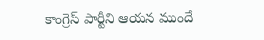కాంగ్రెస్ పార్టీని ఆయన ముందే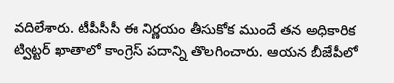వదిలేశారు. టీపీసీసీ ఈ నిర్ణయం తీసుకోక ముందే తన అధికారిక ట్విట్టర్ ఖాతాలో కాంగ్రెస్ పదాన్ని తొలగించారు. ఆయన బీజేపీలో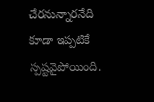చేరనున్నారనేది కూడా ఇప్పటికే స్పష్టవైపోయింది.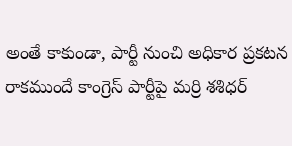అంతే కాకుండా, పార్టీ నుంచి అధికార ప్రకటన రాకముందే కాంగ్రెస్ పార్టీపై మర్రి శశిధర్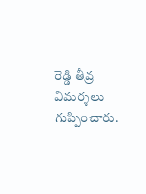రెడ్డి తీవ్ర విమర్శలు గుప్పించారు.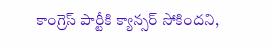కాంగ్రెస్ పార్టీకి క్యాన్సర్ సోకిందని,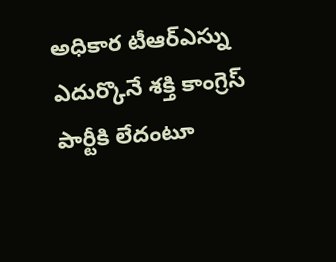అధికార టీఆర్ఎస్ను ఎదుర్కొనే శక్తి కాంగ్రెస్ పార్టీకి లేదంటూ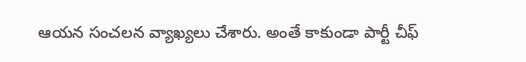ఆయన సంచలన వ్యాఖ్యలు చేశారు. అంతే కాకుండా పార్టీ చీఫ్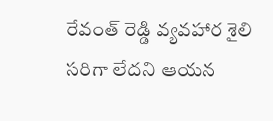రేవంత్ రెడ్డి వ్యవహార శైలి సరిగా లేదని ఆయన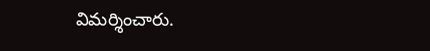విమర్శించారు.